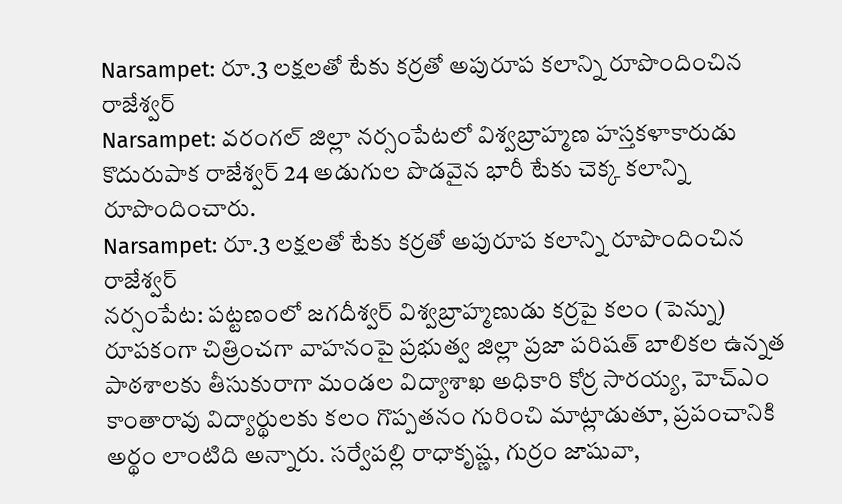Narsampet: రూ.3 లక్షలతో టేకు కర్రతో అపురూప కలాన్ని రూపొందించిన రాజేశ్వర్
Narsampet: వరంగల్ జిల్లా నర్సంపేటలో విశ్వబ్రాహ్మణ హస్తకళాకారుడు కొదురుపాక రాజేశ్వర్ 24 అడుగుల పొడవైన భారీ టేకు చెక్క కలాన్ని రూపొందించారు.
Narsampet: రూ.3 లక్షలతో టేకు కర్రతో అపురూప కలాన్ని రూపొందించిన రాజేశ్వర్
నర్సంపేట: పట్టణంలో జగదీశ్వర్ విశ్వబ్రాహ్మణుడు కర్రపై కలం (పెన్ను) రూపకంగా చిత్రించగా వాహనంపై ప్రభుత్వ జిల్లా ప్రజా పరిషత్ బాలికల ఉన్నత పాఠశాలకు తీసుకురాగా మండల విద్యాశాఖ అధికారి కోర్ర సారయ్య, హెచ్ఎం కాంతారావు విద్యార్థులకు కలం గొప్పతనం గురించి మాట్లాడుతూ, ప్రపంచానికి అర్థం లాంటిది అన్నారు. సర్వేపల్లి రాధాకృష్ణ, గుర్రం జాషువా,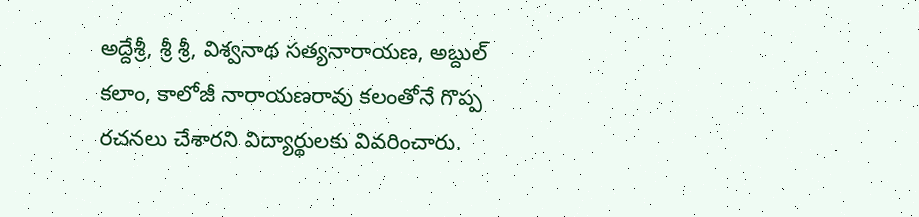అద్దేశ్రీ, శ్రీ శ్రీ, విశ్వనాథ సత్యనారాయణ, అబ్దుల్ కలాం, కాలోజీ నారాయణరావు కలంతోనే గొప్ప రచనలు చేశారని విద్యార్థులకు వివరించారు.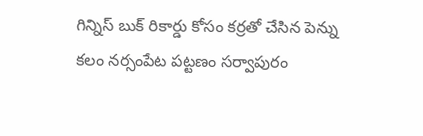గిన్నిస్ బుక్ రికార్డు కోసం కర్రతో చేసిన పెన్ను కలం నర్సంపేట పట్టణం సర్వాపురం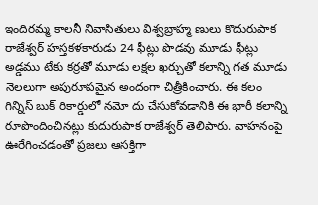ఇందిరమ్మ కాలనీ నివాసితులు విశ్వబ్రాహ్మ ణులు కొదురుపాక రాజేశ్వర్ హస్తకళకారుడు 24 ఫీట్లు పొడవు మూడు ఫీట్లు అడ్డము టేకు కర్రతో మూడు లక్షల ఖర్చుతో కలాన్ని గత మూడు నెలలుగా అపురూపమైన అందంగా చిత్రీకించారు. ఈ కలం గిన్నిస్ బుక్ రికార్డులో నమో దు చేసుకోవడానికి ఈ భారీ కలాన్ని రూపొందించినట్లు కుదురుపాక రాజేశ్వర్ తెలిపారు. వాహనంపై ఊరేగించడంతో ప్రజలు ఆసక్తిగా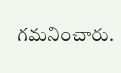గమనించారు.